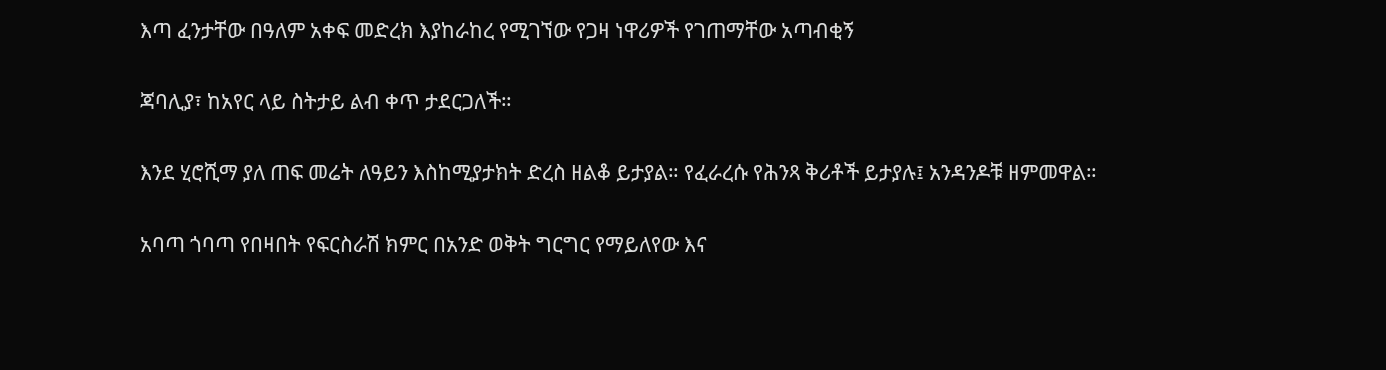እጣ ፈንታቸው በዓለም አቀፍ መድረክ እያከራከረ የሚገኘው የጋዛ ነዋሪዎች የገጠማቸው አጣብቂኝ

ጃባሊያ፣ ከአየር ላይ ስትታይ ልብ ቀጥ ታደርጋለች።

እንደ ሂሮሺማ ያለ ጠፍ መሬት ለዓይን እስከሚያታክት ድረስ ዘልቆ ይታያል። የፈራረሱ የሕንጻ ቅሪቶች ይታያሉ፤ አንዳንዶቹ ዘምመዋል።

አባጣ ጎባጣ የበዛበት የፍርስራሽ ክምር በአንድ ወቅት ግርግር የማይለየው እና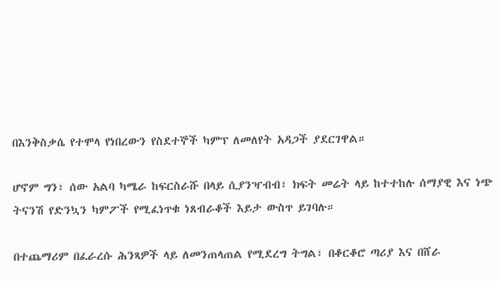በእንቅስቃሴ የተሞላ የነበረውን የስደተኞች ካምፕ ለመለየት አዳጋች ያደርገዋል።

ሆኖም ግን፣ ሰው አልባ ካሜራ ከፍርስራሹ በላይ ሲያንዣብብ፣ ክፍት መሬት ላይ ከተተከሉ ሰማያዊ እና ነጭ ትናንሽ የድንኳን ካምፖች የሚፈነጥቁ ነጸብራቆች እይታ ውስጥ ይገባሉ።

በተጨማሪም በፈራረሱ ሕንጻዎች ላይ ለመንጠላጠል የሚደረግ ትግል፣ በቆርቆሮ ጣሪያ እና በሸራ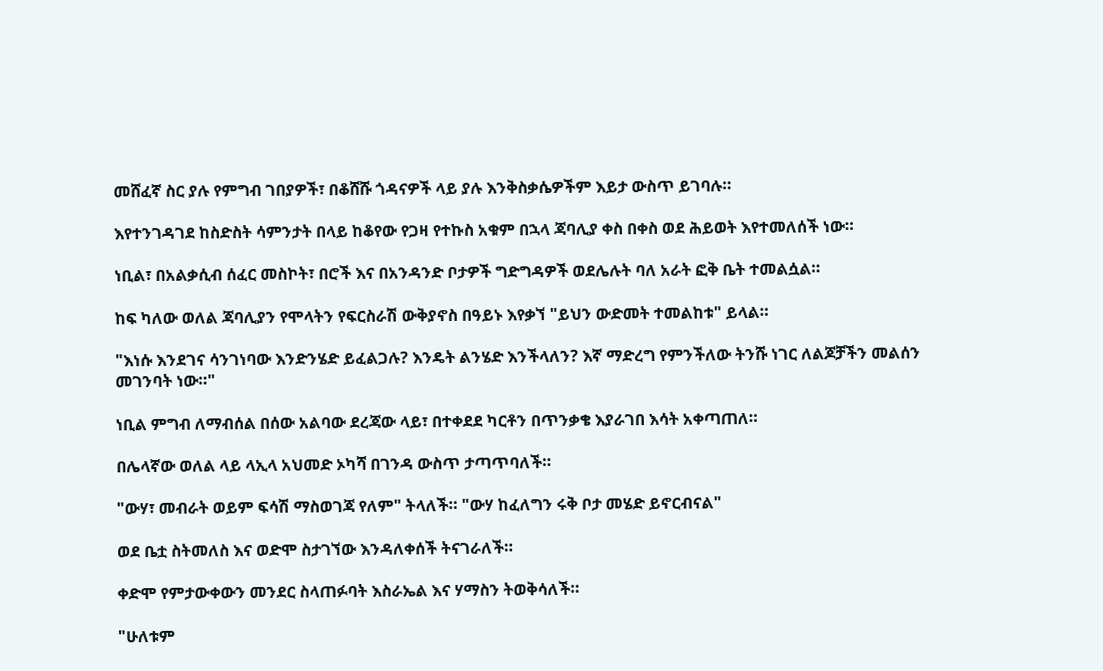መሸፈኛ ስር ያሉ የምግብ ገበያዎች፣ በቆሸሹ ጎዳናዎች ላይ ያሉ እንቅስቃሴዎችም እይታ ውስጥ ይገባሉ።

እየተንገዳገደ ከስድስት ሳምንታት በላይ ከቆየው የጋዛ የተኩስ አቁም በኋላ ጃባሊያ ቀስ በቀስ ወደ ሕይወት እየተመለሰች ነው።

ነቢል፣ በአልቃሲብ ሰፈር መስኮት፣ በሮች እና በአንዳንድ ቦታዎች ግድግዳዎች ወደሌሉት ባለ አራት ፎቅ ቤት ተመልሷል።

ከፍ ካለው ወለል ጃባሊያን የሞላትን የፍርስራሽ ውቅያኖስ በዓይኑ እየቃኘ "ይህን ውድመት ተመልከቱ" ይላል።

"እነሱ እንደገና ሳንገነባው እንድንሄድ ይፈልጋሉ? እንዴት ልንሄድ እንችላለን? እኛ ማድረግ የምንችለው ትንሹ ነገር ለልጆቻችን መልሰን መገንባት ነው።"

ነቢል ምግብ ለማብሰል በሰው አልባው ደረጃው ላይ፣ በተቀደደ ካርቶን በጥንቃቄ እያራገበ እሳት አቀጣጠለ።

በሌላኛው ወለል ላይ ላኢላ አህመድ ኦካሻ በገንዳ ውስጥ ታጣጥባለች።

"ውሃ፣ መብራት ወይም ፍሳሽ ማስወገጃ የለም" ትላለች። "ውሃ ከፈለግን ሩቅ ቦታ መሄድ ይኖርብናል"

ወደ ቤቷ ስትመለስ እና ወድሞ ስታገኘው እንዳለቀሰች ትናገራለች።

ቀድሞ የምታውቀውን መንደር ስላጠፉባት እስራኤል እና ሃማስን ትወቅሳለች።

"ሁለቱም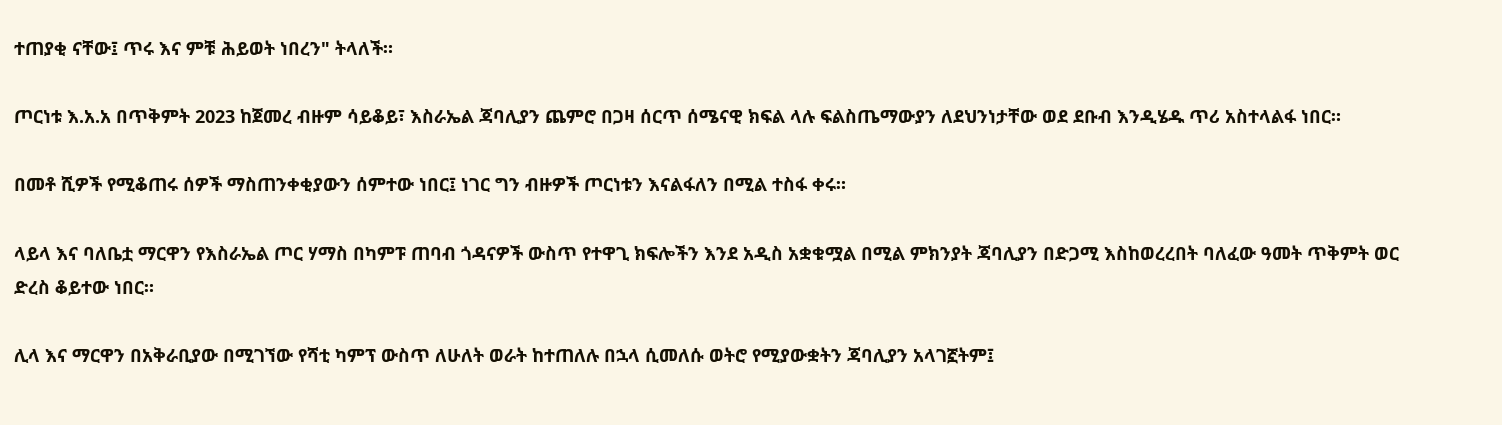ተጠያቂ ናቸው፤ ጥሩ እና ምቹ ሕይወት ነበረን" ትላለች።

ጦርነቱ እ.አ.አ በጥቅምት 2023 ከጀመረ ብዙም ሳይቆይ፣ እስራኤል ጃባሊያን ጨምሮ በጋዛ ሰርጥ ሰሜናዊ ክፍል ላሉ ፍልስጤማውያን ለደህንነታቸው ወደ ደቡብ እንዲሄዱ ጥሪ አስተላልፋ ነበር።

በመቶ ሺዎች የሚቆጠሩ ሰዎች ማስጠንቀቂያውን ሰምተው ነበር፤ ነገር ግን ብዙዎች ጦርነቱን እናልፋለን በሚል ተስፋ ቀሩ።

ላይላ እና ባለቤቷ ማርዋን የእስራኤል ጦር ሃማስ በካምፑ ጠባብ ጎዳናዎች ውስጥ የተዋጊ ክፍሎችን እንደ አዲስ አቋቁሟል በሚል ምክንያት ጃባሊያን በድጋሚ እስከወረረበት ባለፈው ዓመት ጥቅምት ወር ድረስ ቆይተው ነበር።

ሊላ እና ማርዋን በአቅራቢያው በሚገኘው የሻቲ ካምፕ ውስጥ ለሁለት ወራት ከተጠለሉ በኋላ ሲመለሱ ወትሮ የሚያውቋትን ጃባሊያን አላገኟትም፤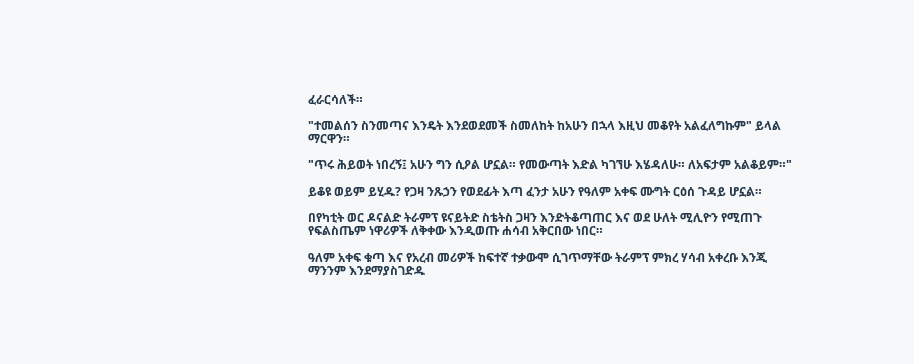ፈራርሳለች።

"ተመልሰን ስንመጣና እንዴት እንደወደመች ስመለከት ከአሁን በኋላ እዚህ መቆየት አልፈለግኩም" ይላል ማርዋን።

"ጥሩ ሕይወት ነበረኝ፤ አሁን ግን ሲዖል ሆኗል። የመውጣት እድል ካገኘሁ እሄዳለሁ። ለአፍታም አልቆይም።"

ይቆዩ ወይም ይሂዱ? የጋዛ ንጹኃን የወደፊት እጣ ፈንታ አሁን የዓለም አቀፍ ሙግት ርዕሰ ጉዳይ ሆኗል።

በየካቲት ወር ዶናልድ ትራምፕ ዩናይትድ ስቴትስ ጋዛን እንድትቆጣጠር እና ወደ ሁለት ሚሊዮን የሚጠጉ የፍልስጤም ነዋሪዎች ለቅቀው እንዲወጡ ሐሳብ አቅርበው ነበር።

ዓለም አቀፍ ቁጣ እና የአረብ መሪዎች ከፍተኛ ተቃውሞ ሲገጥማቸው ትራምፕ ምክረ ሃሳብ አቀረቡ እንጂ ማንንም እንደማያስገድዱ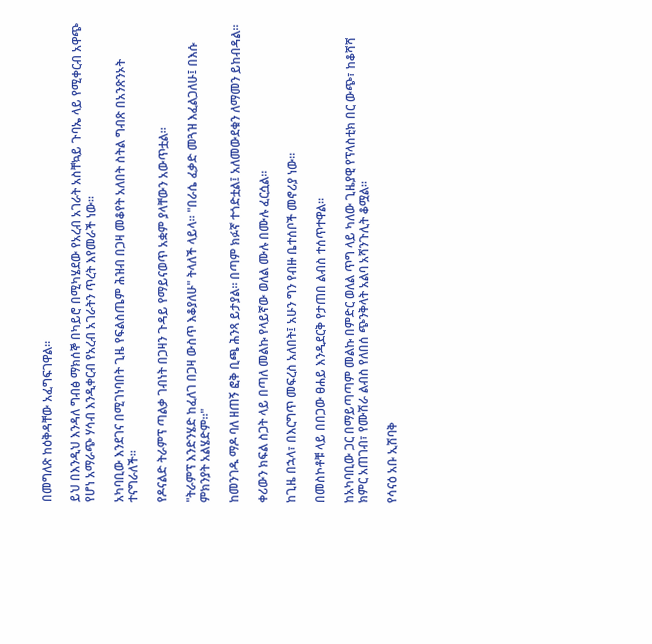በመግለጽ ከዕቅዳቸው አፈግፍገዋል።

ይህ በእንዲህ እንዳለ ግብፅ ማክሰኞ በካይሮ በሚካሄደው የአረብ አገራት አስቸኳይ ጉባኤ ላይ የሚቀርብ አዋጭ የሆነ አማራጭ ሃሳብ እንዲቀርብ የአረብ አገራትን ጥረት እየመራች ነው።

አካባቢው እንደገና በሚገነባበት ጊዜ የፍልስጤም ሕዝብ በጋዛ መቆየት አለበት ስትል ግብጽ በአንጽንኦት ተናግራለች።

የዶናልድ ትራምፕ ጣልቃ ገብነት በጋዛን ጉዳይ የማይናወጥ አቋም ያላቸውን አውጥቷል።

"ትራምፕ እንድንሄድ ከፈለገ በጋዛ ውስጥ እቆያለሁ" ትላለች ላይላ። "በራሴ ፈቃድ መጓዝ እፈልጋለሁ፤ በእሱ ምክንያት አልሄድም።"

ከመንገዱ ማዶ ባለ ዘጠኝ ፎቅ ቢጫ ሕንጻ ይታያል። በጣም ክፉኛ ተጎድቷል፤ አለመውደቁን ለማመን ይከብዳል።

ቀሪውን ክፍል ስጋት ላይ በጣለ መልኩ የላይኛው ወለል ሙሉ በሙሉ ፈርሷል።

ከጊዜ በኋላ፣ በእርግጥ መፍረስ አለበት፤ አሁን ግን የብዙ ቤተሰቦች መኖሪያ ነው።

በመስኮቶቹ ላይ በበጋው ፀሐይ እንዲደርቅ የታጠበ ልብስ ተሰጥተዋል።

ከአካባቢው ጋር በማይጣጣም መልኩ በምድር ወለል ጥግ ላይ ካለው ጊዜያዊ የፕላስቲክ በር ውጭ፣ ከቆሻሻ ክምር አጠገብ፣ የሙሽራ ልብስ የለበሰ ጭንቅላት አልባ አሻንጉሊት ቆሟል።

የሳናዕ አቡ ኢሽባቅ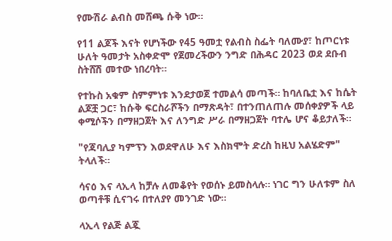የሙሽራ ልብስ መሸጫ ሱቅ ነው።

የ11 ልጆች እናት የሆነችው የ45 ዓመቷ የልብስ ስፌት ባለሙያ፣ ከጦርነቱ ሁለት ዓመታት አስቀድሞ የጀመረችውን ንግድ በሕዳር 2023 ወደ ደቡብ ስትሸሽ መተው ነበረባት።

የተኩስ አቁም ስምምነቱ እንደታወጀ ተመልሳ መጣች። ከባለቤቷ እና ከሴት ልጆቿ ጋር፣ ከሱቅ ፍርስራሾችን በማጽዳት፣ በተንጠለጠሉ መሰቀያዎች ላይ ቀሚሶችን በማዘጋጀት እና ለንግድ ሥራ በማዘጋጀት ባተሌ ሆና ቆይታለች።

"የጃባሊያ ካምፕን እወደዋለሁ እና እስክሞት ድረስ ከዚህ አልሄድም" ትላለች።

ሳናዕ እና ላኢላ ከቻሉ ለመቆየት የወሰኑ ይመስላሉ። ነገር ግን ሁለቱም ስለ ወጣቶቹ ሲናገሩ በተለያየ መንገድ ነው።

ላኢላ የልጅ ልጇ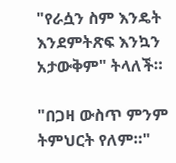"የራሷን ስም እንዴት እንደምትጽፍ እንኳን አታውቅም" ትላለች።

"በጋዛ ውስጥ ምንም ትምህርት የለም።"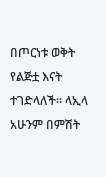በጦርነቱ ወቅት የልጅቷ እናት ተገድላለች። ላኢላ አሁንም በምሽት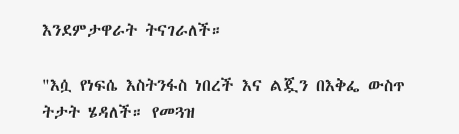እንደምታዋራት ትናገራለች።

"እሷ የነፍሴ እስትንፋስ ነበረች እና ልጇን በእቅፌ ውስጥ ትታት ሄዳለች። የመጓዝ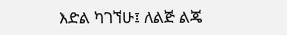እድል ካገኘሁ፤ ለልጅ ልጄ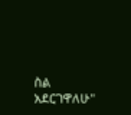ስል አደርገዋለሁ"